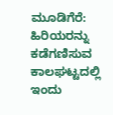ಮೂಡಿಗೆರೆ: ಹಿರಿಯರನ್ನು ಕಡೆಗಣಿಸುವ ಕಾಲಘಟ್ಟದಲ್ಲಿ ಇಂದು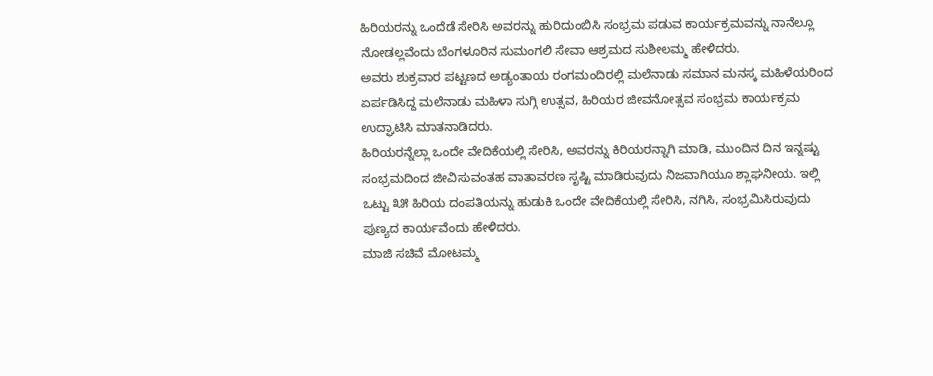ಹಿರಿಯರನ್ನು ಒಂದೆಡೆ ಸೇರಿಸಿ ಅವರನ್ನು ಹುರಿದುಂಬಿಸಿ ಸಂಭ್ರಮ ಪಡುವ ಕಾರ್ಯಕ್ರಮವನ್ನು ನಾನೆಲ್ಲೂ ನೋಡಲ್ಲವೆಂದು ಬೆಂಗಳೂರಿನ ಸುಮಂಗಲಿ ಸೇವಾ ಆಶ್ರಮದ ಸುಶೀಲಮ್ಮ ಹೇಳಿದರು.
ಅವರು ಶುಕ್ರವಾರ ಪಟ್ಟಣದ ಅಡ್ಯಂತಾಯ ರಂಗಮಂದಿರಲ್ಲಿ ಮಲೆನಾಡು ಸಮಾನ ಮನಸ್ಕ ಮಹಿಳೆಯರಿಂದ ಏರ್ಪಡಿಸಿದ್ದ ಮಲೆನಾಡು ಮಹಿಳಾ ಸುಗ್ಗಿ ಉತ್ಸವ, ಹಿರಿಯರ ಜೀವನೋತ್ಸವ ಸಂಭ್ರಮ ಕಾರ್ಯಕ್ರಮ ಉದ್ಘಾಟಿಸಿ ಮಾತನಾಡಿದರು.
ಹಿರಿಯರನ್ನೆಲ್ಲಾ ಒಂದೇ ವೇದಿಕೆಯಲ್ಲಿ ಸೇರಿಸಿ, ಅವರನ್ನು ಕಿರಿಯರನ್ನಾಗಿ ಮಾಡಿ, ಮುಂದಿನ ದಿನ ಇನ್ನಷ್ಟು ಸಂಭ್ರಮದಿಂದ ಜೀವಿಸುವಂತಹ ವಾತಾವರಣ ಸೃಷ್ಟಿ ಮಾಡಿರುವುದು ನಿಜವಾಗಿಯೂ ಶ್ಲಾಘನೀಯ. ಇಲ್ಲಿ ಒಟ್ಟು ೩೫ ಹಿರಿಯ ದಂಪತಿಯನ್ನು ಹುಡುಕಿ ಒಂದೇ ವೇದಿಕೆಯಲ್ಲಿ ಸೇರಿಸಿ, ನಗಿಸಿ, ಸಂಭ್ರಮಿಸಿರುವುದು ಪುಣ್ಯದ ಕಾರ್ಯವೆಂದು ಹೇಳಿದರು.
ಮಾಜಿ ಸಚಿವೆ ಮೋಟಮ್ಮ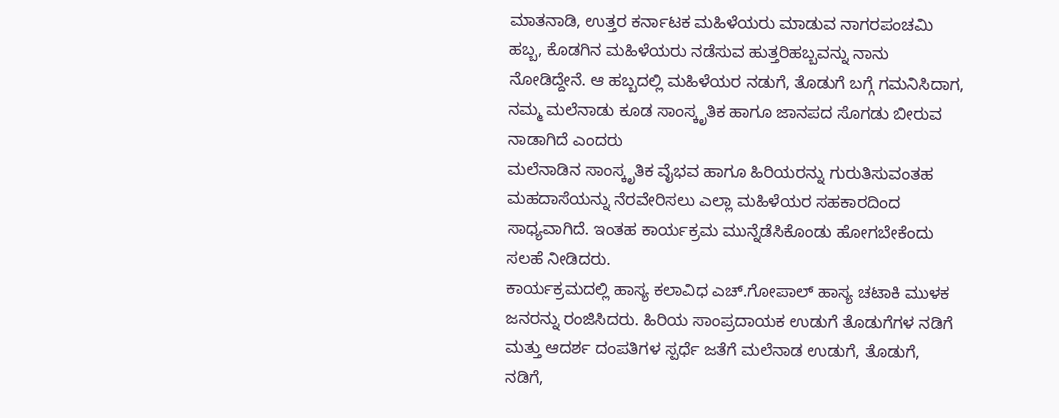ಮಾತನಾಡಿ, ಉತ್ತರ ಕರ್ನಾಟಕ ಮಹಿಳೆಯರು ಮಾಡುವ ನಾಗರಪಂಚಮಿ ಹಬ್ಬ, ಕೊಡಗಿನ ಮಹಿಳೆಯರು ನಡೆಸುವ ಹುತ್ತರಿಹಬ್ಬವನ್ನು ನಾನು ನೋಡಿದ್ದೇನೆ. ಆ ಹಬ್ಬದಲ್ಲಿ ಮಹಿಳೆಯರ ನಡುಗೆ, ತೊಡುಗೆ ಬಗ್ಗೆ ಗಮನಿಸಿದಾಗ, ನಮ್ಮ ಮಲೆನಾಡು ಕೂಡ ಸಾಂಸ್ಕೃತಿಕ ಹಾಗೂ ಜಾನಪದ ಸೊಗಡು ಬೀರುವ ನಾಡಾಗಿದೆ ಎಂದರು
ಮಲೆನಾಡಿನ ಸಾಂಸ್ಕೃತಿಕ ವೈಭವ ಹಾಗೂ ಹಿರಿಯರನ್ನು ಗುರುತಿಸುವಂತಹ ಮಹದಾಸೆಯನ್ನು ನೆರವೇರಿಸಲು ಎಲ್ಲಾ ಮಹಿಳೆಯರ ಸಹಕಾರದಿಂದ ಸಾಧ್ಯವಾಗಿದೆ. ಇಂತಹ ಕಾರ್ಯಕ್ರಮ ಮುನ್ನೆಡೆಸಿಕೊಂಡು ಹೋಗಬೇಕೆಂದು ಸಲಹೆ ನೀಡಿದರು.
ಕಾರ್ಯಕ್ರಮದಲ್ಲಿ ಹಾಸ್ಯ ಕಲಾವಿಧ ಎಚ್.ಗೋಪಾಲ್ ಹಾಸ್ಯ ಚಟಾಕಿ ಮುಳಕ ಜನರನ್ನು ರಂಜಿಸಿದರು. ಹಿರಿಯ ಸಾಂಪ್ರದಾಯಕ ಉಡುಗೆ ತೊಡುಗೆಗಳ ನಡಿಗೆ ಮತ್ತು ಆದರ್ಶ ದಂಪತಿಗಳ ಸ್ಪರ್ಧೆ ಜತೆಗೆ ಮಲೆನಾಡ ಉಡುಗೆ, ತೊಡುಗೆ, ನಡಿಗೆ,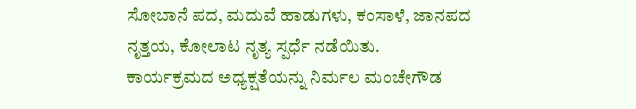ಸೋಬಾನೆ ಪದ, ಮದುವೆ ಹಾಡುಗಳು, ಕಂಸಾಳೆ, ಜಾನಪದ ನೃತ್ತಯ, ಕೋಲಾಟ ನೃತ್ಯ ಸ್ಪರ್ಧೆ ನಡೆಯಿತು.
ಕಾರ್ಯಕ್ರಮದ ಅಧ್ಯಕ್ಷತೆಯನ್ನು ನಿರ್ಮಲ ಮಂಚೇಗೌಡ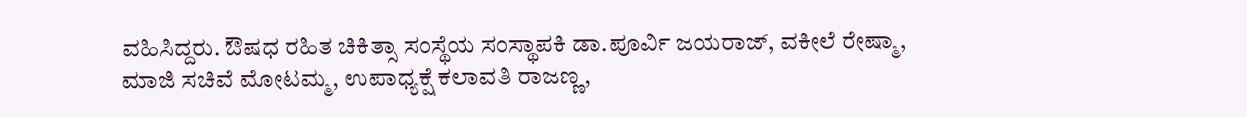ವಹಿಸಿದ್ದರು. ಔಷಧ ರಹಿತ ಚಿಕಿತ್ಸಾ ಸಂಸ್ಥೆಯ ಸಂಸ್ಥಾಪಕಿ ಡಾ.ಪೂರ್ವಿ ಜಯರಾಜ್, ವಕೀಲೆ ರೇಷ್ಮಾ, ಮಾಜಿ ಸಚಿವೆ ಮೋಟಮ್ಮ, ಉಪಾಧ್ಯಕ್ಷೆ ಕಲಾವತಿ ರಾಜಣ್ಣ,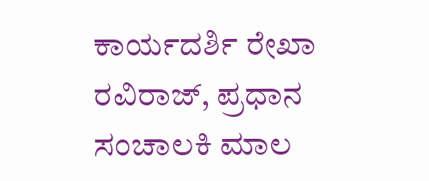ಕಾರ್ಯದರ್ಶಿ ರೇಖಾ ರವಿರಾಜ್, ಪ್ರಧಾನ ಸಂಚಾಲಕಿ ಮಾಲ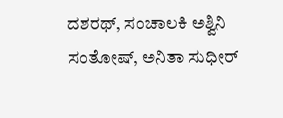ದಶರಥ್, ಸಂಚಾಲಕಿ ಅಶ್ವಿನಿ ಸಂತೋಷ್, ಅನಿತಾ ಸುಧೀರ್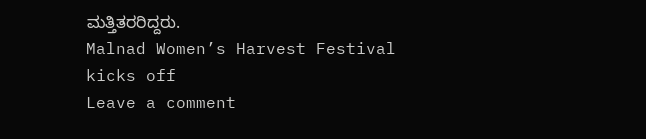ಮತ್ತಿತರರಿದ್ದರು.
Malnad Women’s Harvest Festival kicks off
Leave a comment